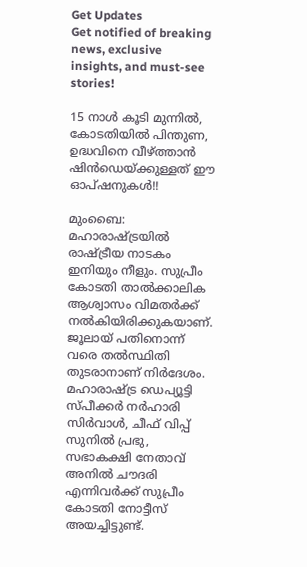Get Updates
Get notified of breaking news, exclusive insights, and must-see stories!

15 നാള്‍ കൂടി മുന്നില്‍, കോടതിയില്‍ പിന്തുണ, ഉദ്ധവിനെ വീഴ്ത്താന്‍ ഷിന്‍ഡെയ്ക്കുള്ളത് ഈ ഓപ്ഷനുകള്‍!!

മുംബൈ: മഹാരാഷ്ട്രയില്‍ രാഷ്ട്രീയ നാടകം ഇനിയും നീളും. സുപ്രീം കോടതി താല്‍ക്കാലിക ആശ്വാസം വിമതര്‍ക്ക് നല്‍കിയിരിക്കുകയാണ്. ജൂലായ് പതിനൊന്ന് വരെ തല്‍സ്ഥിതി തുടരാനാണ് നിര്‍ദേശം. മഹാരാഷ്ട്ര ഡെപ്യൂട്ടി സ്പീക്കര്‍ നര്‍ഹാരി സിര്‍വാള്‍, ചീഫ് വിപ്പ് സുനില്‍ പ്രഭു, സഭാകക്ഷി നേതാവ് അനില്‍ ചൗദരി എന്നിവര്‍ക്ക് സുപ്രീം കോടതി നോട്ടീസ് അയച്ചിട്ടുണ്ട്.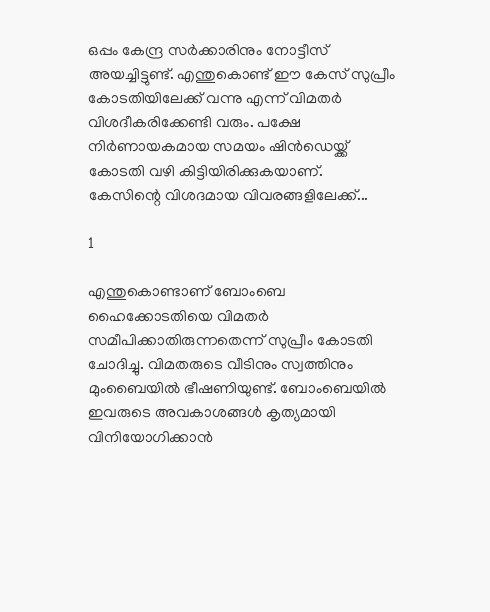ഒപ്പം കേന്ദ്ര സര്‍ക്കാരിനും നോട്ടീസ് അയച്ചിട്ടുണ്ട്. എന്തുകൊണ്ട് ഈ കേസ് സുപ്രീം കോടതിയിലേക്ക് വന്നു എന്ന് വിമതര്‍ വിശദീകരിക്കേണ്ടി വരും. പക്ഷേ നിര്‍ണായകമായ സമയം ഷിന്‍ഡെയ്ക്ക് കോടതി വഴി കിട്ടിയിരിക്കുകയാണ്. കേസിന്റെ വിശദമായ വിവരങ്ങളിലേക്ക്...

1

എന്തുകൊണ്ടാണ് ബോംബെ ഹൈക്കോടതിയെ വിമതര്‍ സമീപിക്കാതിരുന്നതെന്ന് സുപ്രീം കോടതി ചോദിച്ചു. വിമതരുടെ വീടിനും സ്വത്തിനും മുംബൈയില്‍ ഭീഷണിയുണ്ട്. ബോംബെയില്‍ ഇവരുടെ അവകാശങ്ങള്‍ കൃത്യമായി വിനിയോഗിക്കാന്‍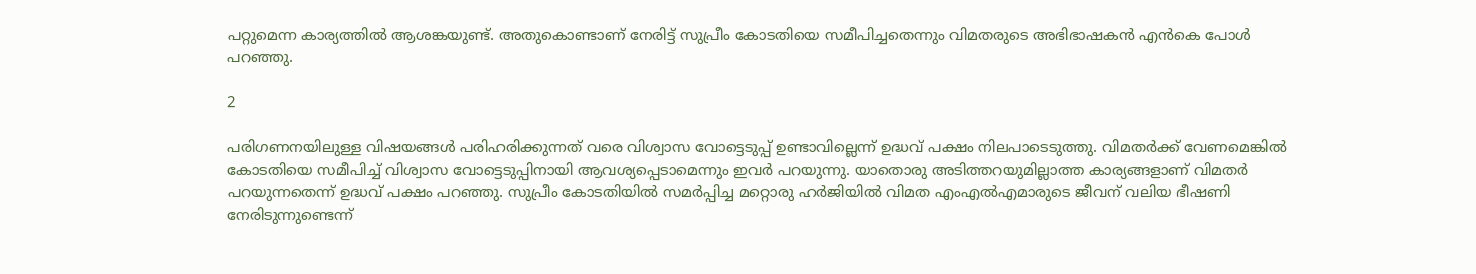പറ്റുമെന്ന കാര്യത്തില്‍ ആശങ്കയുണ്ട്. അതുകൊണ്ടാണ് നേരിട്ട് സുപ്രീം കോടതിയെ സമീപിച്ചതെന്നും വിമതരുടെ അഭിഭാഷകന്‍ എന്‍കെ പോള്‍ പറഞ്ഞു.

2

പരിഗണനയിലുള്ള വിഷയങ്ങള്‍ പരിഹരിക്കുന്നത് വരെ വിശ്വാസ വോട്ടെടുപ്പ് ഉണ്ടാവില്ലെന്ന് ഉദ്ധവ് പക്ഷം നിലപാടെടുത്തു. വിമതര്‍ക്ക് വേണമെങ്കില്‍ കോടതിയെ സമീപിച്ച് വിശ്വാസ വോട്ടെടുപ്പിനായി ആവശ്യപ്പെടാമെന്നും ഇവര്‍ പറയുന്നു. യാതൊരു അടിത്തറയുമില്ലാത്ത കാര്യങ്ങളാണ് വിമതര്‍ പറയുന്നതെന്ന് ഉദ്ധവ് പക്ഷം പറഞ്ഞു. സുപ്രീം കോടതിയില്‍ സമര്‍പ്പിച്ച മറ്റൊരു ഹര്‍ജിയില്‍ വിമത എംഎല്‍എമാരുടെ ജീവന് വലിയ ഭീഷണി നേരിടുന്നുണ്ടെന്ന്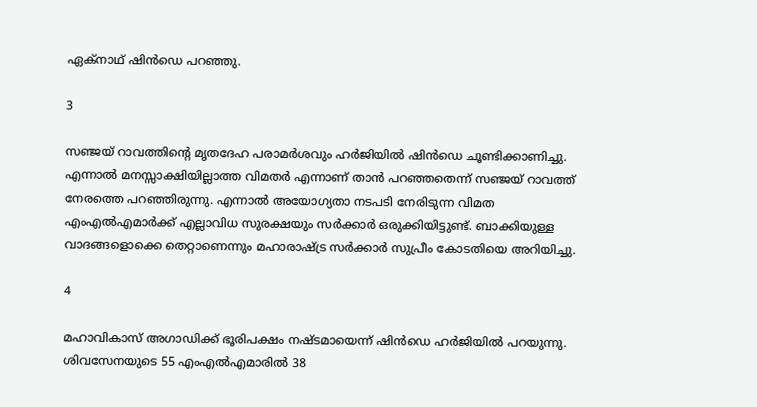ഏക്‌നാഥ് ഷിന്‍ഡെ പറഞ്ഞു.

3

സഞ്ജയ് റാവത്തിന്റെ മൃതദേഹ പരാമര്‍ശവും ഹര്‍ജിയില്‍ ഷിന്‍ഡെ ചൂണ്ടിക്കാണിച്ചു. എന്നാല്‍ മനസ്സാക്ഷിയില്ലാത്ത വിമതര്‍ എന്നാണ് താന്‍ പറഞ്ഞതെന്ന് സഞ്ജയ് റാവത്ത് നേരത്തെ പറഞ്ഞിരുന്നു. എന്നാല്‍ അയോഗ്യതാ നടപടി നേരിടുന്ന വിമത എംഎല്‍എമാര്‍ക്ക് എല്ലാവിധ സുരക്ഷയും സര്‍ക്കാര്‍ ഒരുക്കിയിട്ടുണ്ട്. ബാക്കിയുള്ള വാദങ്ങളൊക്കെ തെറ്റാണെന്നും മഹാരാഷ്ട്ര സര്‍ക്കാര്‍ സുപ്രീം കോടതിയെ അറിയിച്ചു.

4

മഹാവികാസ് അഗാഡിക്ക് ഭൂരിപക്ഷം നഷ്ടമായെന്ന് ഷിന്‍ഡെ ഹര്‍ജിയില്‍ പറയുന്നു. ശിവസേനയുടെ 55 എംഎല്‍എമാരില്‍ 38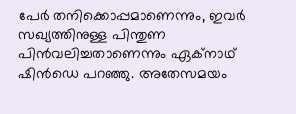പേര്‍ തനിക്കൊപ്പമാണെന്നും, ഇവര്‍ സഖ്യത്തിനുള്ള പിന്തുണ പിന്‍വലിച്ചതാണെന്നും ഏക്‌നാഥ് ഷിന്‍ഡെ പറഞ്ഞു. അതേസമയം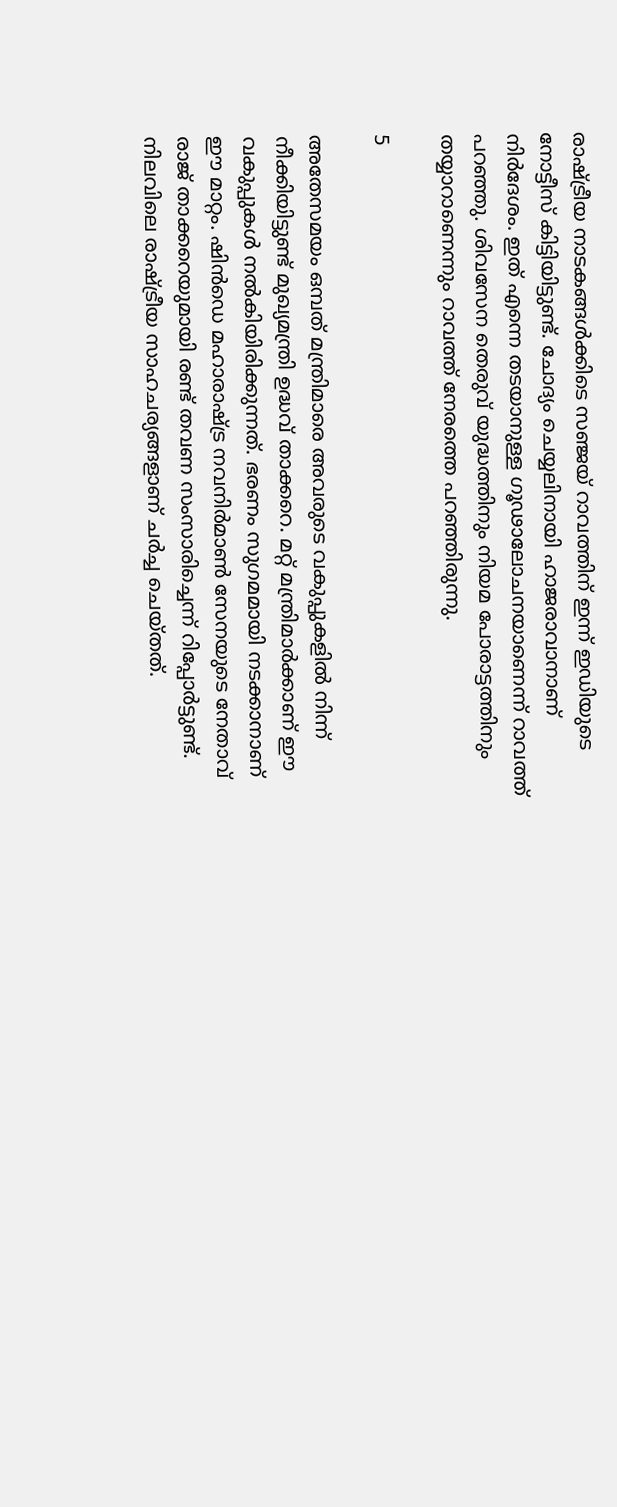രാഷ്ട്രീയ നാടകങ്ങള്‍ക്കിടെ സഞ്ജയ് റാവത്തിന് ഇന്ന് ഇഡിയുടെ നോട്ടീസ് കിട്ടിയിട്ടുണ്ട്. ചോദ്യം ചെയ്യലിനായി ഹാജരാവാനാണ് നിര്‍ദേശം. ഇത് എന്നെ തടയാനുള്ള ഗൂഢാലോചനയാണെന്ന് റാവത്ത് പറഞ്ഞു. ശിവസേന തെരുവ് യുദ്ധത്തിനും നിയമ പോരാട്ടത്തിനും തയ്യാറാണെന്നും റാവത്ത് നേരത്തെ പറഞ്ഞിരുന്നു.

5

അതേസമയം ഒമ്പത് മന്ത്രിമാരെ അവരുടെ വകുപ്പുകളില്‍ നിന്ന് നീക്കിയിട്ടുണ്ട് മുഖ്യമന്ത്രി ഉദ്ധവ് താക്കറെ. മറ്റ് മന്ത്രിമാര്‍ക്കാണ് ഈ വകുപ്പുകള്‍ നല്‍കിയിരിക്കുന്നത്. ഭരണം സുഗമമായി നടക്കാനാണ് ഈ മാറ്റം. ഷിന്‍ഡെ മഹാരാഷ്ട്ര നവനിര്‍മാണ്‍ സേനയുടെ നേതാവ് രാജ് താക്കറെയുമായി രണ്ട് തവണ സംസാരിച്ചെന്ന് റിപ്പോര്‍ട്ടുണ്ട്. നിലവിലെ രാഷ്ട്രീയ സാഹചര്യങ്ങളാണ് ചര്‍ച്ച ചെയ്തത്.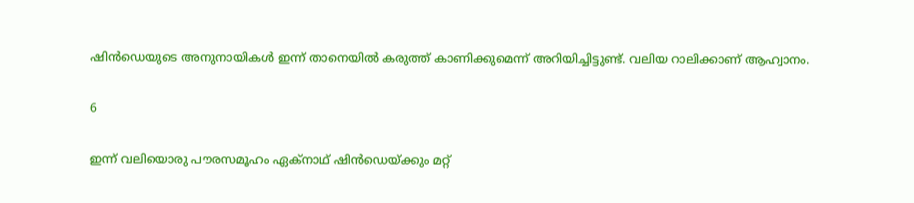ഷിന്‍ഡെയുടെ അനുനായികള്‍ ഇന്ന് താനെയില്‍ കരുത്ത് കാണിക്കുമെന്ന് അറിയിച്ചിട്ടുണ്ട്. വലിയ റാലിക്കാണ് ആഹ്വാനം.

6

ഇന്ന് വലിയൊരു പൗരസമൂഹം ഏക്‌നാഥ് ഷിന്‍ഡെയ്ക്കും മറ്റ്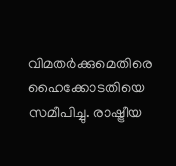വിമതര്‍ക്കുമെതിരെ ഹൈക്കോടതിയെ സമീപിച്ചു. രാഷ്ട്രീയ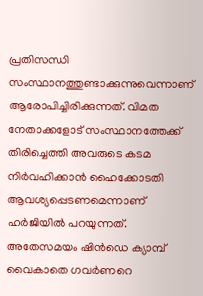പ്രതിസന്ധി സംസ്ഥാനത്തുണ്ടാക്കുന്നുവെന്നാണ് ആരോപിച്ചിരിക്കുന്നത്. വിമത നേതാക്കളോട് സംസ്ഥാനത്തേക്ക് തിരിച്ചെത്തി അവരുടെ കടമ നിര്‍വഹിക്കാന്‍ ഹൈക്കോടതി ആവശ്യപ്പെടണമെന്നാണ് ഹര്‍ജിയില്‍ പറയുന്നത്. അതേസമയം ഷിന്‍ഡെ ക്യാമ്പ് വൈകാതെ ഗവര്‍ണറെ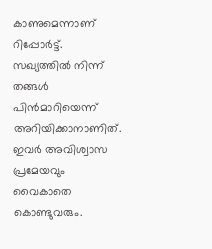കാണുമെന്നാണ് റിപ്പോര്‍ട്ട്. സഖ്യത്തില്‍ നിന്ന് തങ്ങള്‍ പിന്‍മാറിയെന്ന് അറിയിക്കാനാണിത്. ഇവര്‍ അവിശ്വാസ പ്രമേയവും വൈകാതെ കൊണ്ടുവരും.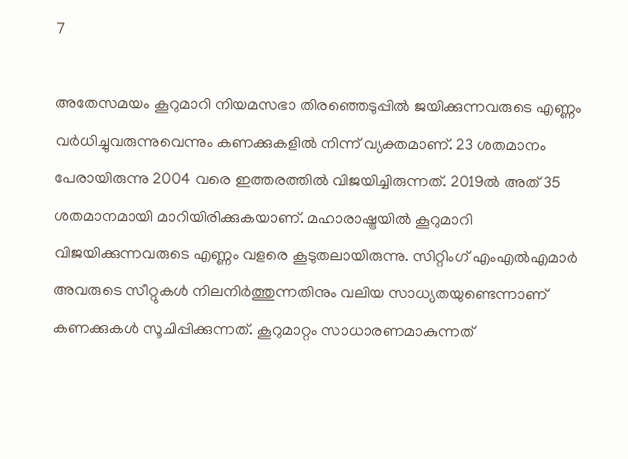7

അതേസമയം കൂറുമാറി നിയമസഭാ തിരഞ്ഞെടുപ്പില്‍ ജയിക്കുന്നവരുടെ എണ്ണം വര്‍ധിച്ചുവരുന്നുവെന്നും കണക്കുകളില്‍ നിന്ന് വ്യക്തമാണ്. 23 ശതമാനം പേരായിരുന്നു 2004 വരെ ഇത്തരത്തില്‍ വിജയിച്ചിരുന്നത്. 2019ല്‍ അത് 35 ശതമാനമായി മാറിയിരിക്കുകയാണ്. മഹാരാഷ്ട്രയില്‍ കൂറുമാറി വിജയിക്കുന്നവരുടെ എണ്ണം വളരെ കൂടുതലായിരുന്നു. സിറ്റിംഗ് എംഎല്‍എമാര്‍ അവരുടെ സീറ്റുകള്‍ നിലനിര്‍ത്തുന്നതിനും വലിയ സാധ്യതയുണ്ടെന്നാണ് കണക്കുകള്‍ സൂചിപ്പിക്കുന്നത്. കൂറുമാറ്റം സാധാരണമാകുന്നത്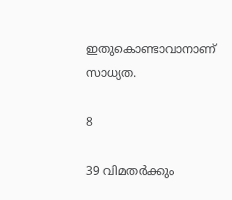ഇതുകൊണ്ടാവാനാണ് സാധ്യത.

8

39 വിമതര്‍ക്കും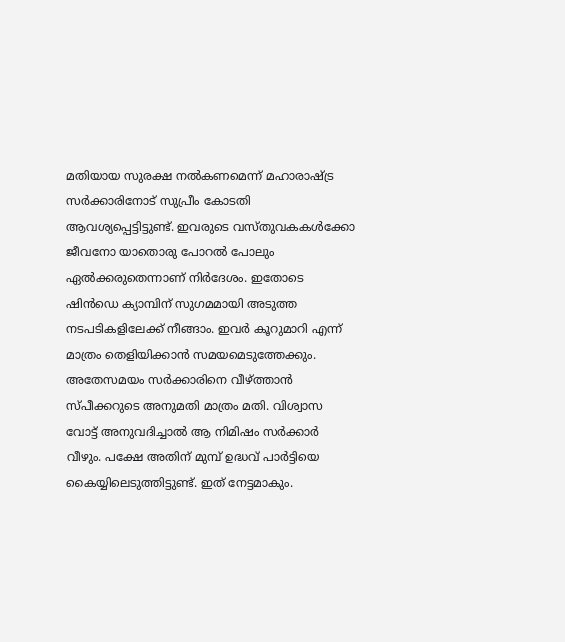മതിയായ സുരക്ഷ നല്‍കണമെന്ന് മഹാരാഷ്ട്ര സര്‍ക്കാരിനോട് സുപ്രീം കോടതി ആവശ്യപ്പെട്ടിട്ടുണ്ട്. ഇവരുടെ വസ്തുവകകള്‍ക്കോ ജീവനോ യാതൊരു പോറല്‍ പോലും ഏല്‍ക്കരുതെന്നാണ് നിര്‍ദേശം. ഇതോടെ ഷിന്‍ഡെ ക്യാമ്പിന് സുഗമമായി അടുത്ത നടപടികളിലേക്ക് നീങ്ങാം. ഇവര്‍ കൂറുമാറി എന്ന് മാത്രം തെളിയിക്കാന്‍ സമയമെടുത്തേക്കും. അതേസമയം സര്‍ക്കാരിനെ വീഴ്ത്താന്‍ സ്പീക്കറുടെ അനുമതി മാത്രം മതി. വിശ്വാസ വോട്ട് അനുവദിച്ചാല്‍ ആ നിമിഷം സര്‍ക്കാര്‍ വീഴും. പക്ഷേ അതിന് മുമ്പ് ഉദ്ധവ് പാര്‍ട്ടിയെ കൈയ്യിലെടുത്തിട്ടുണ്ട്. ഇത് നേട്ടമാകും.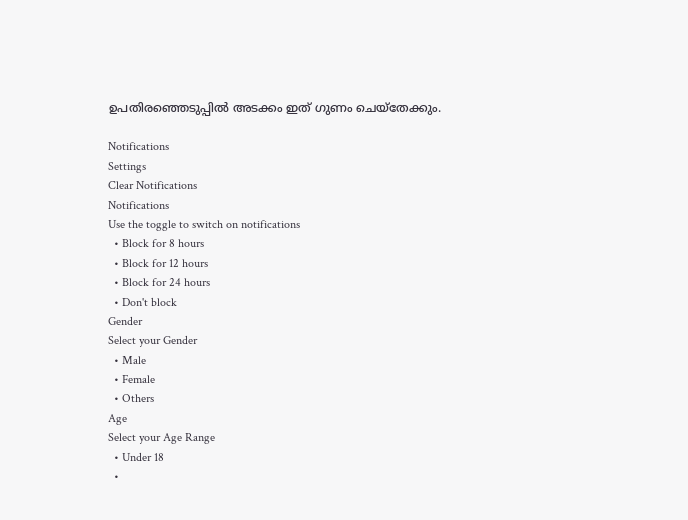ഉപതിരഞ്ഞെടുപ്പില്‍ അടക്കം ഇത് ഗുണം ചെയ്‌തേക്കും.

Notifications
Settings
Clear Notifications
Notifications
Use the toggle to switch on notifications
  • Block for 8 hours
  • Block for 12 hours
  • Block for 24 hours
  • Don't block
Gender
Select your Gender
  • Male
  • Female
  • Others
Age
Select your Age Range
  • Under 18
  •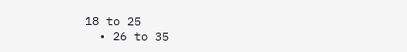18 to 25
  • 26 to 35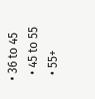• 36 to 45
  • 45 to 55
  • 55+